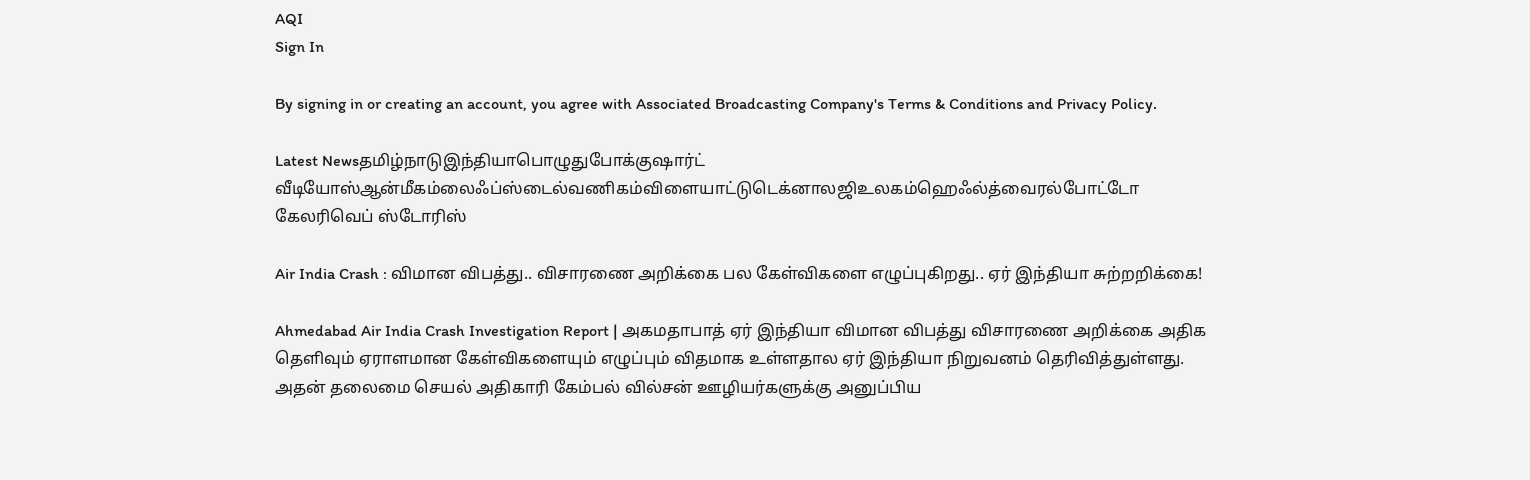AQI
Sign In

By signing in or creating an account, you agree with Associated Broadcasting Company's Terms & Conditions and Privacy Policy.

Latest Newsதமிழ்நாடுஇந்தியாபொழுதுபோக்குஷார்ட் வீடியோஸ்ஆன்மீகம்லைஃப்ஸ்டைல்வணிகம்விளையாட்டுடெக்னாலஜிஉலகம்ஹெஃல்த்வைரல்போட்டோ கேலரிவெப் ஸ்டோரிஸ்

Air India Crash : விமான விபத்து.. விசாரணை அறிக்கை பல கேள்விகளை எழுப்புகிறது.. ஏர் இந்தியா சுற்றறிக்கை!

Ahmedabad Air India Crash Investigation Report | அகமதாபாத் ஏர் இந்தியா விமான விபத்து விசாரணை அறிக்கை அதிக தெளிவும் ஏராளமான கேள்விகளையும் எழுப்பும் விதமாக உள்ளதால ஏர் இந்தியா நிறுவனம் தெரிவித்துள்ளது. அதன் தலைமை செயல் அதிகாரி கேம்பல் வில்சன் ஊழியர்களுக்கு அனுப்பிய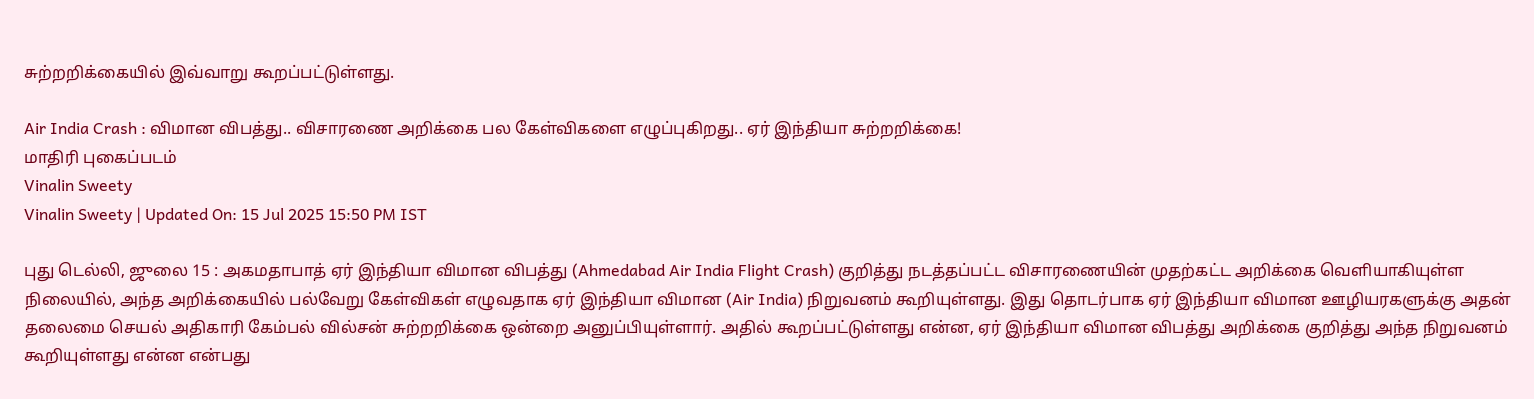சுற்றறிக்கையில் இவ்வாறு கூறப்பட்டுள்ளது.

Air India Crash : விமான விபத்து.. விசாரணை அறிக்கை பல கேள்விகளை எழுப்புகிறது.. ஏர் இந்தியா சுற்றறிக்கை!
மாதிரி புகைப்படம்
Vinalin Sweety
Vinalin Sweety | Updated On: 15 Jul 2025 15:50 PM IST

புது டெல்லி, ஜுலை 15 : அகமதாபாத் ஏர் இந்தியா விமான விபத்து (Ahmedabad Air India Flight Crash) குறித்து நடத்தப்பட்ட விசாரணையின் முதற்கட்ட அறிக்கை வெளியாகியுள்ள நிலையில், அந்த அறிக்கையில் பல்வேறு கேள்விகள் எழுவதாக ஏர் இந்தியா விமான (Air India) நிறுவனம் கூறியுள்ளது. இது தொடர்பாக ஏர் இந்தியா விமான ஊழியரகளுக்கு அதன் தலைமை செயல் அதிகாரி கேம்பல் வில்சன் சுற்றறிக்கை ஒன்றை அனுப்பியுள்ளார். அதில் கூறப்பட்டுள்ளது என்ன, ஏர் இந்தியா விமான விபத்து அறிக்கை குறித்து அந்த நிறுவனம் கூறியுள்ளது என்ன என்பது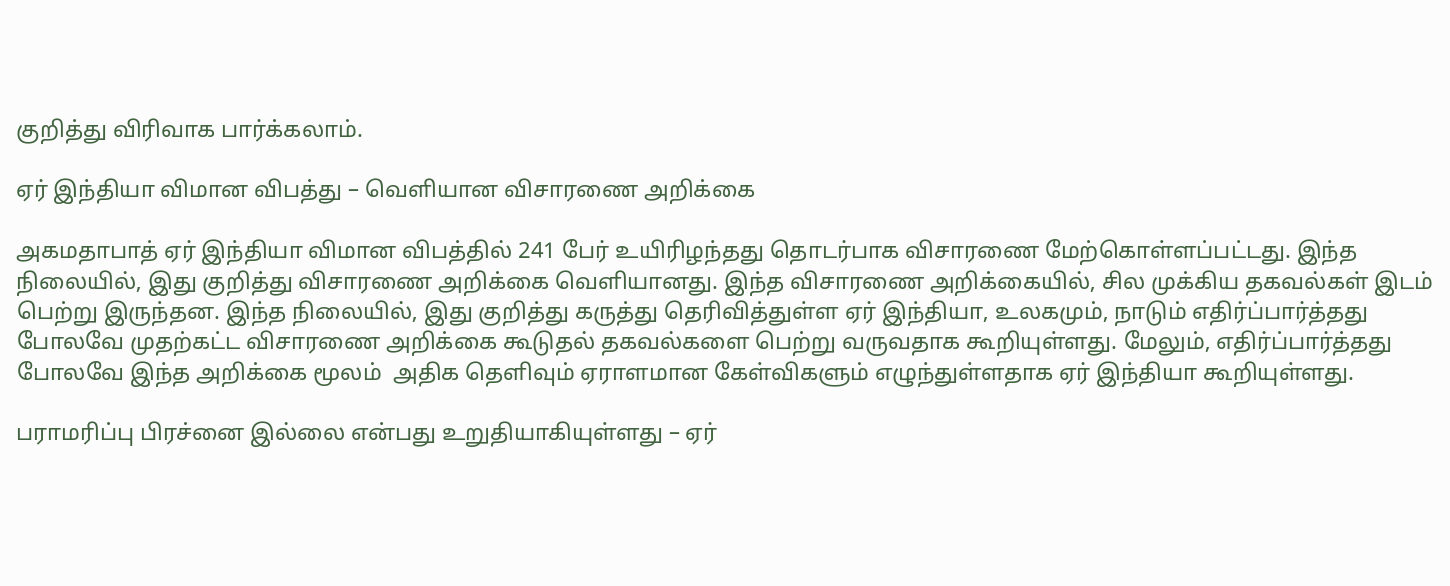குறித்து விரிவாக பார்க்கலாம்.

ஏர் இந்தியா விமான விபத்து – வெளியான விசாரணை அறிக்கை

அகமதாபாத் ஏர் இந்தியா விமான விபத்தில் 241 பேர் உயிரிழந்தது தொடர்பாக விசாரணை மேற்கொள்ளப்பட்டது. இந்த நிலையில், இது குறித்து விசாரணை அறிக்கை வெளியானது. இந்த விசாரணை அறிக்கையில், சில முக்கிய தகவல்கள் இடம் பெற்று இருந்தன. இந்த நிலையில், இது குறித்து கருத்து தெரிவித்துள்ள ஏர் இந்தியா, உலகமும், நாடும் எதிர்ப்பார்த்தது போலவே முதற்கட்ட விசாரணை அறிக்கை கூடுதல் தகவல்களை பெற்று வருவதாக கூறியுள்ளது. மேலும், எதிர்ப்பார்த்தது போலவே இந்த அறிக்கை மூலம்  அதிக தெளிவும் ஏராளமான கேள்விகளும் எழுந்துள்ளதாக ஏர் இந்தியா கூறியுள்ளது.

பராமரிப்பு பிரச்னை இல்லை என்பது உறுதியாகியுள்ளது – ஏர்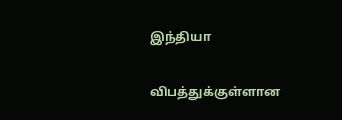இந்தியா

விபத்துக்குள்ளான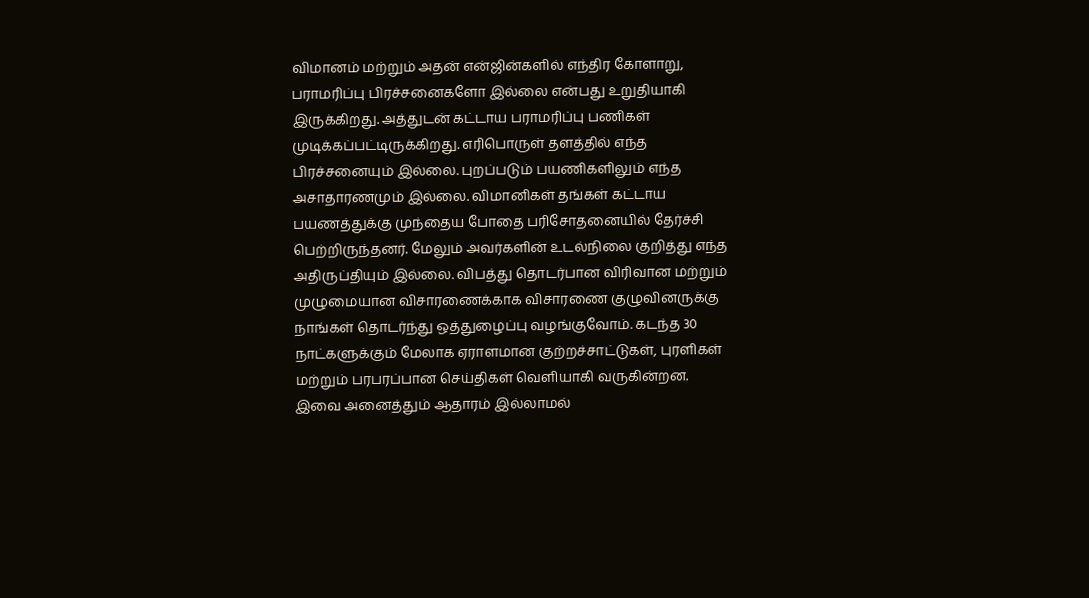விமானம் மற்றும் அதன் என்ஜின்களில் எந்திர கோளாறு, பராமரிப்பு பிரச்சனைகளோ இல்லை என்பது உறுதியாகி இருக்கிறது. அத்துடன் கட்டாய பராமரிப்பு பணிகள் முடிக்கப்பட்டிருக்கிறது. எரிபொருள் தளத்தில் எந்த பிரச்சனையும் இல்லை. புறப்படும் பயணிகளிலும் எந்த அசாதாரணமும் இல்லை. விமானிகள் தங்கள் கட்டாய பயணத்துக்கு முந்தைய போதை பரிசோதனையில் தேர்ச்சி பெற்றிருந்தனர். மேலும் அவர்களின் உடல்நிலை குறித்து எந்த அதிருப்தியும் இல்லை. விபத்து தொடர்பான விரிவான மற்றும் முழுமையான விசாரணைக்காக விசாரணை குழுவினருக்கு நாங்கள் தொடர்ந்து ஒத்துழைப்பு வழங்குவோம். கடந்த 30 நாட்களுக்கும் மேலாக ஏராளமான குற்றச்சாட்டுகள், புரளிகள் மற்றும் பரபரப்பான செய்திகள் வெளியாகி வருகின்றன. இவை அனைத்தும் ஆதாரம் இல்லாமல்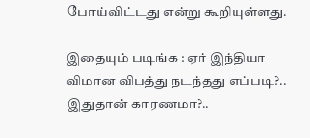போய்விட்டது என்று கூறியுள்ளது.

இதையும் படிங்க : ஏர் இந்தியா விமான விபத்து நடந்தது எப்படி?.. இதுதான் காரணமா?..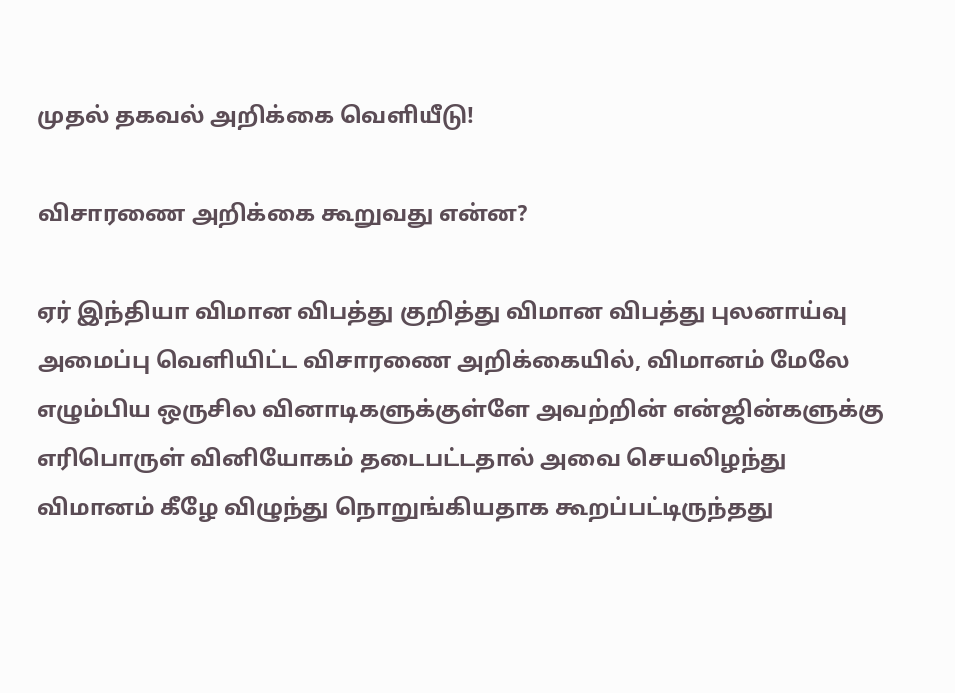முதல் தகவல் அறிக்கை வெளியீடு!

விசாரணை அறிக்கை கூறுவது என்ன?

ஏர் இந்தியா விமான விபத்து குறித்து விமான விபத்து புலனாய்வு அமைப்பு வெளியிட்ட விசாரணை அறிக்கையில், விமானம் மேலே எழும்பிய ஒருசில வினாடிகளுக்குள்ளே அவற்றின் என்ஜின்களுக்கு எரிபொருள் வினியோகம் தடைபட்டதால் அவை செயலிழந்து விமானம் கீழே விழுந்து நொறுங்கியதாக கூறப்பட்டிருந்தது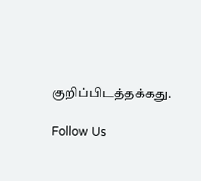குறிப்பிடத்தக்கது.

Follow Us